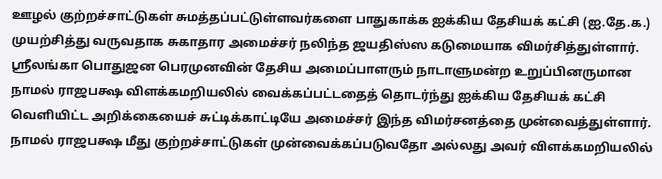ஊழல் குற்றச்சாட்டுகள் சுமத்தப்பட்டுள்ளவர்களை பாதுகாக்க ஐக்கிய தேசியக் கட்சி (ஐ.தே.க.) முயற்சித்து வருவதாக சுகாதார அமைச்சர் நலிந்த ஜயதிஸ்ஸ கடுமையாக விமர்சித்துள்ளார்.
ஸ்ரீலங்கா பொதுஜன பெரமுனவின் தேசிய அமைப்பாளரும் நாடாளுமன்ற உறுப்பினருமான நாமல் ராஜபக்ஷ விளக்கமறியலில் வைக்கப்பட்டதைத் தொடர்ந்து ஐக்கிய தேசியக் கட்சி வெளியிட்ட அறிக்கையைச் சுட்டிக்காட்டியே அமைச்சர் இந்த விமர்சனத்தை முன்வைத்துள்ளார்.
நாமல் ராஜபக்ஷ மீது குற்றச்சாட்டுகள் முன்வைக்கப்படுவதோ அல்லது அவர் விளக்கமறியலில்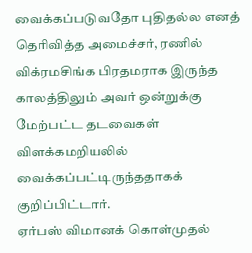வைக்கப்படுவதோ புதிதல்ல எனத் தெரிவித்த அமைச்சர், ரணில் விக்ரமசிங்க பிரதமராக இருந்த காலத்திலும் அவர் ஒன்றுக்கு மேற்பட்ட தடவைகள் விளக்கமறியலில் வைக்கப்பட்டிருந்ததாகக் குறிப்பிட்டார்.
ஏர்பஸ் விமானக் கொள்முதல்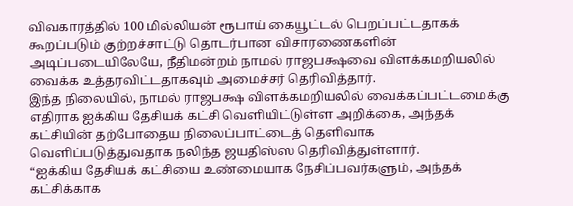விவகாரத்தில் 100 மில்லியன் ரூபாய் கையூட்டல் பெறப்பட்டதாகக் கூறப்படும் குற்றச்சாட்டு தொடர்பான விசாரணைகளின் அடிப்படையிலேயே, நீதிமன்றம் நாமல் ராஜபக்ஷவை விளக்கமறியலில் வைக்க உத்தரவிட்டதாகவும் அமைச்சர் தெரிவித்தார்.
இந்த நிலையில், நாமல் ராஜபக்ஷ விளக்கமறியலில் வைக்கப்பட்டமைக்கு எதிராக ஐக்கிய தேசியக் கட்சி வெளியிட்டுள்ள அறிக்கை, அந்தக் கட்சியின் தற்போதைய நிலைப்பாட்டைத் தெளிவாக வெளிப்படுத்துவதாக நலிந்த ஜயதிஸ்ஸ தெரிவித்துள்ளார்.
“ஐக்கிய தேசியக் கட்சியை உண்மையாக நேசிப்பவர்களும், அந்தக் கட்சிக்காக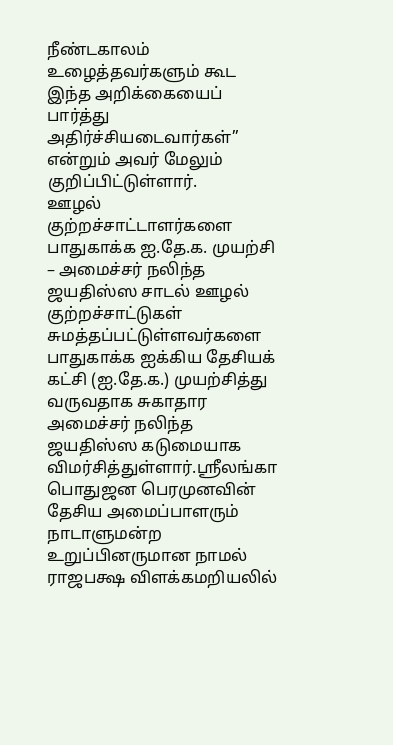நீண்டகாலம் உழைத்தவர்களும் கூட இந்த அறிக்கையைப் பார்த்து அதிர்ச்சியடைவார்கள்” என்றும் அவர் மேலும் குறிப்பிட்டுள்ளார்.
ஊழல் குற்றச்சாட்டாளர்களை பாதுகாக்க ஐ.தே.க. முயற்சி – அமைச்சர் நலிந்த ஜயதிஸ்ஸ சாடல் ஊழல் குற்றச்சாட்டுகள் சுமத்தப்பட்டுள்ளவர்களை பாதுகாக்க ஐக்கிய தேசியக் கட்சி (ஐ.தே.க.) முயற்சித்து வருவதாக சுகாதார அமைச்சர் நலிந்த ஜயதிஸ்ஸ கடுமையாக விமர்சித்துள்ளார்.ஸ்ரீலங்கா பொதுஜன பெரமுனவின் தேசிய அமைப்பாளரும் நாடாளுமன்ற உறுப்பினருமான நாமல் ராஜபக்ஷ விளக்கமறியலில்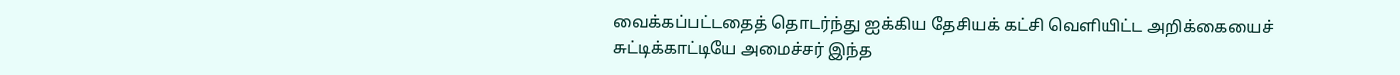வைக்கப்பட்டதைத் தொடர்ந்து ஐக்கிய தேசியக் கட்சி வெளியிட்ட அறிக்கையைச் சுட்டிக்காட்டியே அமைச்சர் இந்த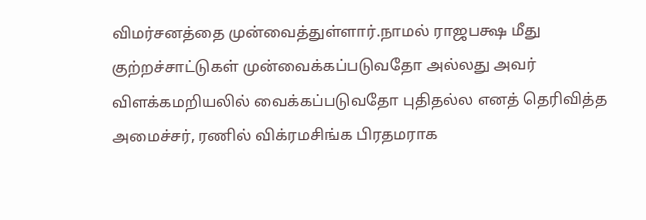விமர்சனத்தை முன்வைத்துள்ளார்.நாமல் ராஜபக்ஷ மீது குற்றச்சாட்டுகள் முன்வைக்கப்படுவதோ அல்லது அவர் விளக்கமறியலில் வைக்கப்படுவதோ புதிதல்ல எனத் தெரிவித்த அமைச்சர், ரணில் விக்ரமசிங்க பிரதமராக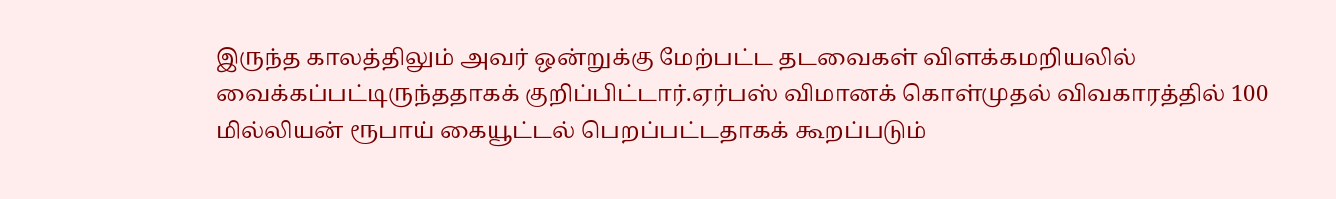இருந்த காலத்திலும் அவர் ஒன்றுக்கு மேற்பட்ட தடவைகள் விளக்கமறியலில் வைக்கப்பட்டிருந்ததாகக் குறிப்பிட்டார்.ஏர்பஸ் விமானக் கொள்முதல் விவகாரத்தில் 100 மில்லியன் ரூபாய் கையூட்டல் பெறப்பட்டதாகக் கூறப்படும்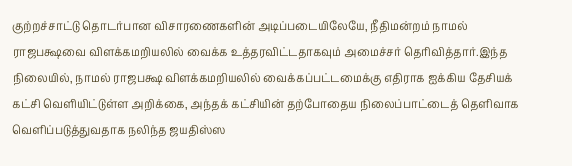குற்றச்சாட்டு தொடர்பான விசாரணைகளின் அடிப்படையிலேயே, நீதிமன்றம் நாமல் ராஜபக்ஷவை விளக்கமறியலில் வைக்க உத்தரவிட்டதாகவும் அமைச்சர் தெரிவித்தார்.இந்த நிலையில், நாமல் ராஜபக்ஷ விளக்கமறியலில் வைக்கப்பட்டமைக்கு எதிராக ஐக்கிய தேசியக் கட்சி வெளியிட்டுள்ள அறிக்கை, அந்தக் கட்சியின் தற்போதைய நிலைப்பாட்டைத் தெளிவாக வெளிப்படுத்துவதாக நலிந்த ஜயதிஸ்ஸ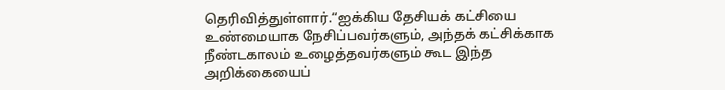தெரிவித்துள்ளார்.“ஐக்கிய தேசியக் கட்சியை உண்மையாக நேசிப்பவர்களும், அந்தக் கட்சிக்காக நீண்டகாலம் உழைத்தவர்களும் கூட இந்த அறிக்கையைப்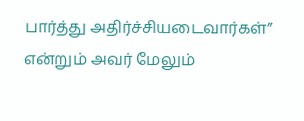பார்த்து அதிர்ச்சியடைவார்கள்” என்றும் அவர் மேலும்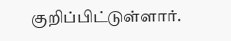குறிப்பிட்டுள்ளார்.